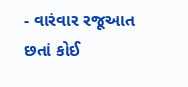- વારંવાર રજૂઆત છતાં કોઈ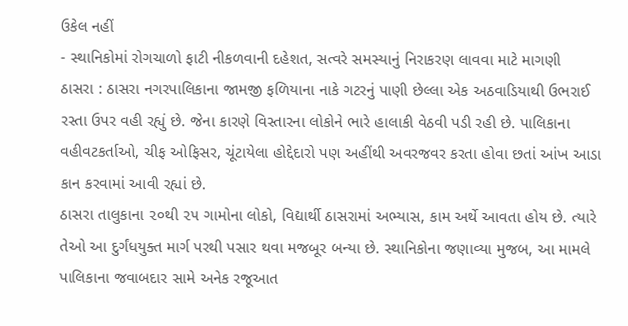ઉકેલ નહીં
- સ્થાનિકોમાં રોગચાળો ફાટી નીકળવાની દહેશત, સત્વરે સમસ્યાનું નિરાકરણ લાવવા માટે માગણી
ઠાસરા : ઠાસરા નગરપાલિકાના જામજી ફળિયાના નાકે ગટરનું પાણી છેલ્લા એક અઠવાડિયાથી ઉભરાઈ રસ્તા ઉપર વહી રહ્યું છે. જેના કારણે વિસ્તારના લોકોને ભારે હાલાકી વેઠવી પડી રહી છે. પાલિકાના વહીવટકર્તાઓ, ચીફ ઓફિસર, ચૂંટાયેલા હોદ્દેદારો પણ અહીંથી અવરજવર કરતા હોવા છતાં આંખ આડા કાન કરવામાં આવી રહ્યાં છે.
ઠાસરા તાલુકાના ૨૦થી ૨૫ ગામોના લોકો, વિદ્યાર્થી ઠાસરામાં અભ્યાસ, કામ અર્થે આવતા હોય છે. ત્યારે તેઓ આ દુર્ગંધયુક્ત માર્ગ પરથી પસાર થવા મજબૂર બન્યા છે. સ્થાનિકોના જણાવ્યા મુજબ, આ મામલે પાલિકાના જવાબદાર સામે અનેક રજૂઆત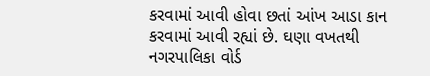કરવામાં આવી હોવા છતાં આંખ આડા કાન કરવામાં આવી રહ્યાં છે. ઘણા વખતથી નગરપાલિકા વોર્ડ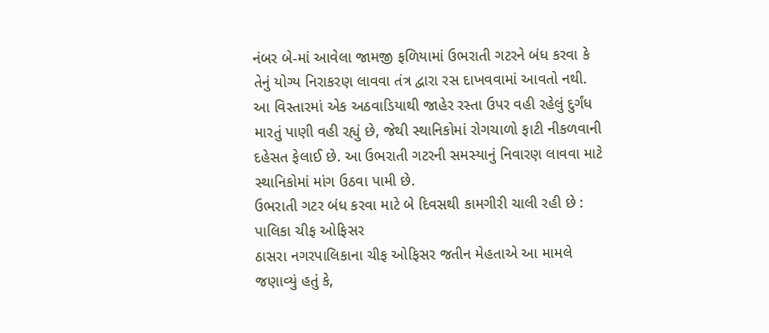નંબર બે-માં આવેલા જામજી ફળિયામાં ઉભરાતી ગટરને બંધ કરવા કે તેનું યોગ્ય નિરાકરણ લાવવા તંત્ર દ્વારા રસ દાખવવામાં આવતો નથી. આ વિસ્તારમાં એક અઠવાડિયાથી જાહેર રસ્તા ઉપર વહી રહેલું દુર્ગંધ મારતું પાણી વહી રહ્યું છે, જેથી સ્થાનિકોમાં રોગચાળો ફાટી નીકળવાની દહેસત ફેલાઈ છે. આ ઉભરાતી ગટરની સમસ્યાનું નિવારણ લાવવા માટે સ્થાનિકોમાં માંગ ઉઠવા પામી છે.
ઉભરાતી ગટર બંધ કરવા માટે બે દિવસથી કામગીરી ચાલી રહી છે : પાલિકા ચીફ ઓફિસર
ઠાસરા નગરપાલિકાના ચીફ ઓફિસર જતીન મેહતાએ આ મામલે જણાવ્યું હતું કે,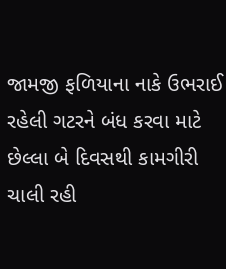જામજી ફળિયાના નાકે ઉભરાઈ રહેલી ગટરને બંધ કરવા માટે છેલ્લા બે દિવસથી કામગીરી ચાલી રહી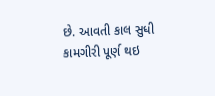છે. આવતી કાલ સુધી કામગીરી પૂર્ણ થઇ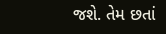જશે. તેમ છતાં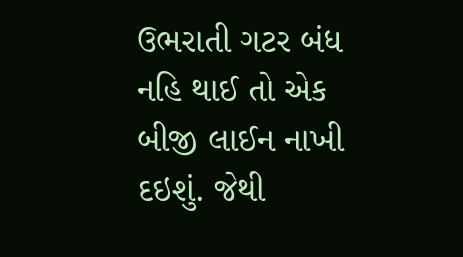ઉભરાતી ગટર બંધ નહિ થાઈ તો એક બીજી લાઈન નાખી દઇશું. જેથી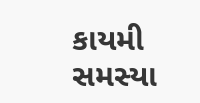કાયમી સમસ્યા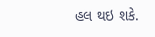હલ થઇ શકે.